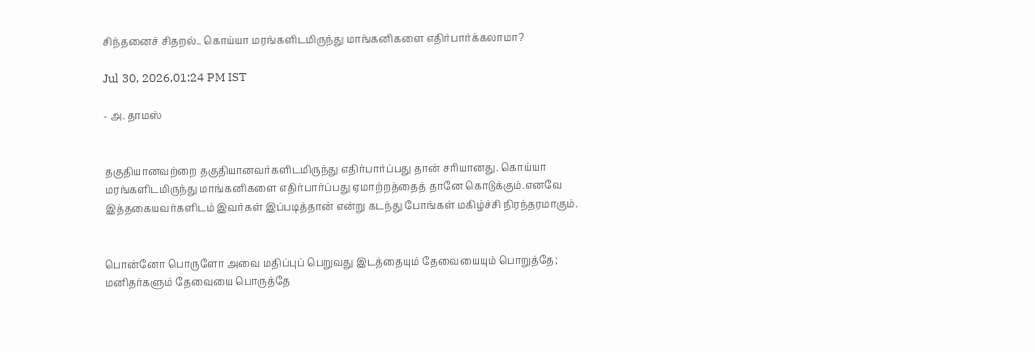சிந்தனைச் சிதறல்.. கொய்யா மரங்களிடமிருந்து மாங்கனிகளை எதிர்பார்க்கலாமா?

Jul 30, 2026,01:24 PM IST

- அ. தாமஸ்


தகுதியானவற்றை தகுதியானவர்களிடமிருந்து எதிர்பார்ப்பது தான் சரியானது. கொய்யா மரங்களிடமிருந்து மாங்கனிகளை எதிர்பார்ப்பது ஏமாற்றத்தைத் தானே கொடுக்கும்.எனவே இத்தகையவர்களிடம் இவர்கள் இப்படித்தான் என்று கடந்து போங்கள் மகிழ்ச்சி நிரந்தரமாகும்.


பொன்னோ பொருளோ அவை மதிப்புப் பெறுவது இடத்தையும் தேவையையும் பொறுத்தே; மனிதர்களும் தேவையை பொருத்தே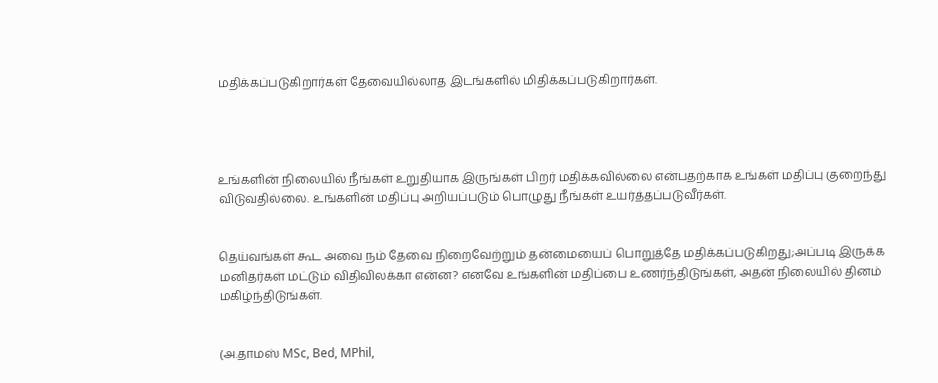மதிக்கப்படுகிறார்கள் தேவையில்லாத இடங்களில் மிதிக்கப்படுகிறார்கள்.




உங்களின் நிலையில் நீங்கள் உறுதியாக இருங்கள் பிறர் மதிக்கவில்லை என்பதற்காக உங்கள் மதிப்பு குறைந்து விடுவதில்லை. உங்களின் மதிப்பு அறியப்படும் பொழுது நீங்கள் உயர்த்தப்படுவீர்கள்.


தெய்வங்கள் கூட அவை நம் தேவை நிறைவேற்றும் தன்மையைப் பொறுத்தே மதிக்கப்படுகிறது;அப்படி இருக்க மனிதர்கள் மட்டும் விதிவிலக்கா என்ன? எனவே உங்களின் மதிப்பை உணர்ந்திடுங்கள், அதன் நிலையில் தினம் மகிழ்ந்திடுங்கள்.


(அ.தாமஸ் MSc, Bed, MPhil,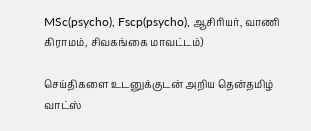MSc(psycho), Fscp(psycho), ஆசிரியர், வாணி கிராமம், சிவகங்கை மாவட்டம்)

செய்திகளை உடனுக்குடன் அறிய தென்தமிழ் வாட்ஸ்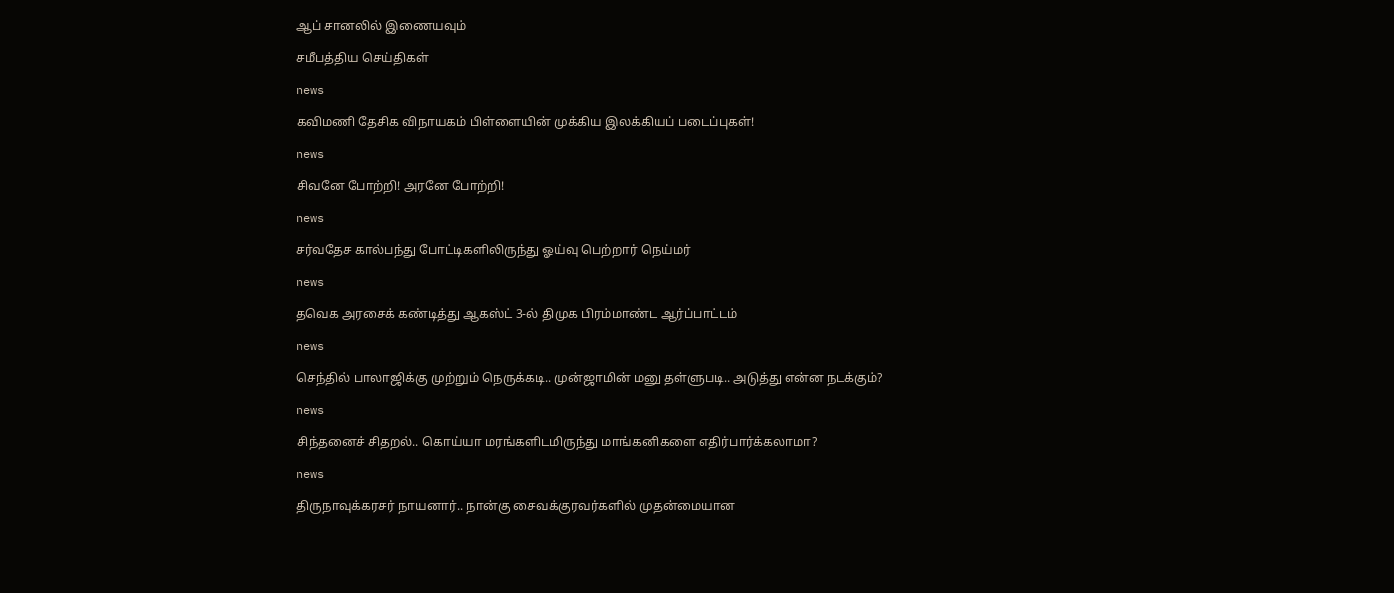ஆப் சானலில் இணையவும்

சமீபத்திய செய்திகள்

news

கவிமணி தேசிக விநாயகம் பிள்ளையின் முக்கிய இலக்கியப் படைப்புகள்!

news

சிவனே போற்றி! அரனே போற்றி!

news

சர்வதேச கால்பந்து போட்டிகளிலிருந்து ஓய்வு பெற்றார் நெய்மர்

news

தவெக அரசைக் கண்டித்து ஆகஸ்ட் 3-ல் திமுக பிரம்மாண்ட ஆர்ப்பாட்டம்

news

செந்தில் பாலாஜிக்கு முற்றும் நெருக்கடி.. முன்ஜாமின் மனு தள்ளுபடி.. அடுத்து என்ன நடக்கும்?

news

சிந்தனைச் சிதறல்.. கொய்யா மரங்களிடமிருந்து மாங்கனிகளை எதிர்பார்க்கலாமா?

news

திருநாவுக்கரசர் நாயனார்.. நான்கு சைவக்குரவர்களில் முதன்மையான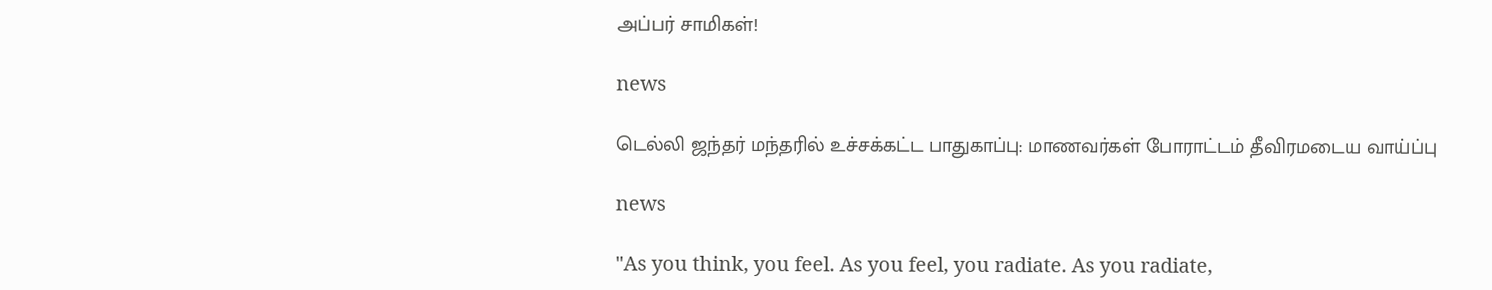அப்பர் சாமிகள்!

news

டெல்லி ஜந்தர் மந்தரில் உச்சக்கட்ட பாதுகாப்பு: மாணவர்கள் போராட்டம் தீவிரமடைய வாய்ப்பு

news

"As you think, you feel. As you feel, you radiate. As you radiate,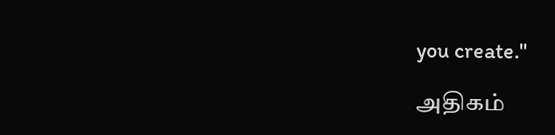you create."

அதிகம்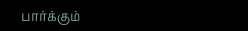பார்க்கும்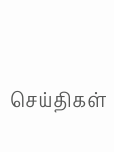செய்திகள்